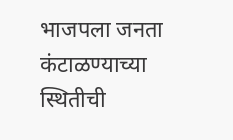भाजपला जनता कंटाळण्याच्या स्थितीची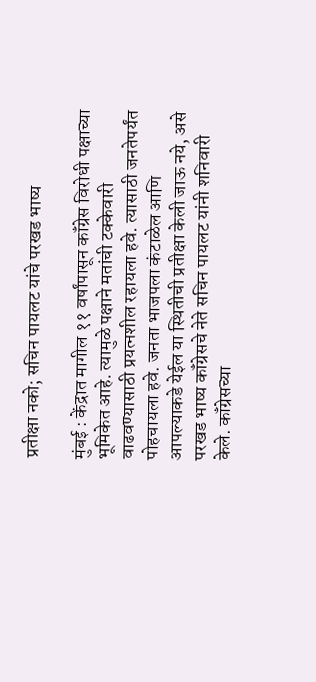प्रतीक्षा नको; सचिन पायलट यांचे परखड भाष्य

मुंबई : केंद्रात मागील ११ वर्षांपासून कॉंग्रेस विरोधी पक्षाच्या भूमिकेत आहे. त्यामुळे पक्षाने मतांची टक्केवारी वाढवण्यासाठी प्रयत्नशील रहायला हवे. त्यासाठी जनतेपर्यंत पोहचायला हवे. जनता भाजपला कंटाळेल आणि आपल्याकडे येईल या स्थितीची प्रतीक्षा केली जाऊ नये, असे परखड भाष्य कॉंग्रेसचे नेते सचिन पायलट यांनी शनिवारी केले. कॉंग्रेसच्या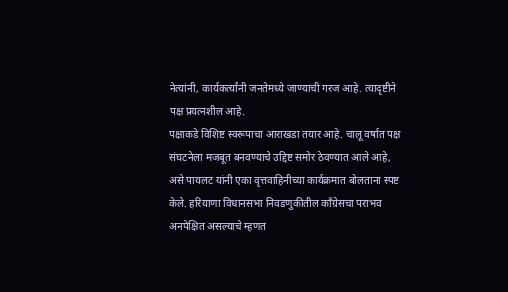नेत्यांनी, कार्यकर्त्यांनी जनतेमध्ये जाण्याची गरज आहे. त्यादृष्टीने पक्ष प्रयत्नशील आहे.
पक्षाकडे विशिष्ट स्वरूपाचा आराखडा तयार आहे. चालू वर्षात पक्ष संघटनेला मजबूत बनवण्याचे उद्दिष्ट समोर ठेवण्यात आले आहे, असे पायलट यांनी एका वृत्तवाहिनीच्या कार्यक्रमात बोलताना स्पष्ट केले. हरियाणा विधानसभा निवडणुकीतील कॉंग्रेसचा पराभव अनपेक्षित असल्याचे म्हणत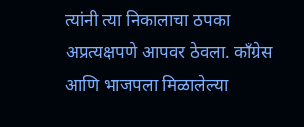त्यांनी त्या निकालाचा ठपका अप्रत्यक्षपणे आपवर ठेवला. कॉंग्रेस आणि भाजपला मिळालेल्या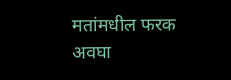मतांमधील फरक अवघा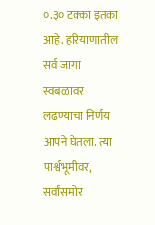०.३० टक्का इतका आहे. हरियाणातील सर्व जागा स्वबळावर लढण्याचा निर्णय आपने घेतला. त्या पार्श्वभूमीवर, सर्वांसमोर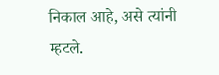निकाल आहे, असे त्यांनी म्हटले.